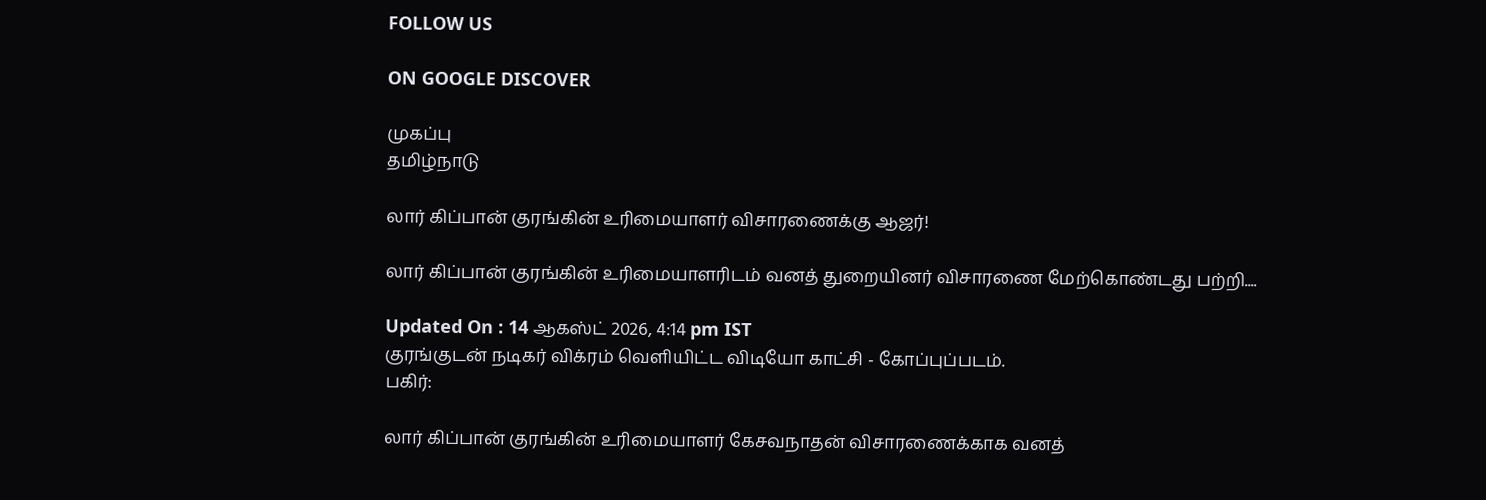FOLLOW US

ON GOOGLE DISCOVER

முகப்பு
தமிழ்நாடு

லார் கிப்பான் குரங்கின் உரிமையாளர் விசாரணைக்கு ஆஜர்!

லார் கிப்பான் குரங்கின் உரிமையாளரிடம் வனத் துறையினர் விசாரணை மேற்கொண்டது பற்றி....

Updated On : 14 ஆகஸ்ட் 2026, 4:14 pm IST
குரங்குடன் நடிகர் விக்ரம் வெளியிட்ட விடியோ காட்சி - கோப்புப்படம்.
பகிர்:

லார் கிப்பான் குரங்கின் உரிமையாளர் கேசவநாதன் விசாரணைக்காக வனத்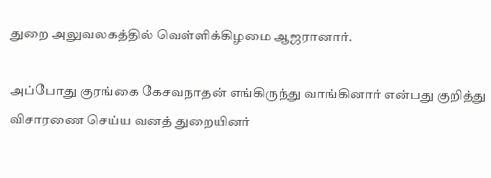துறை அலுவலகத்தில் வெள்ளிக்கிழமை ஆஜரானார்.

அப்போது குரங்கை கேசவநாதன் எங்கிருந்து வாங்கினார் என்பது குறித்து விசாரணை செய்ய வனத் துறையினர்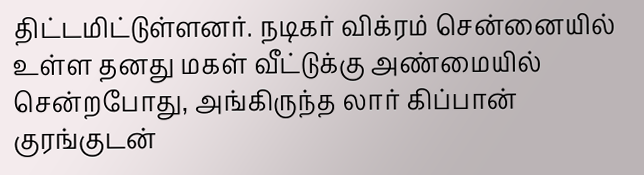திட்டமிட்டுள்ளனர். நடிகர் விக்ரம் சென்னையில் உள்ள தனது மகள் வீட்டுக்கு அண்மையில் சென்றபோது, அங்கிருந்த லார் கிப்பான் குரங்குடன்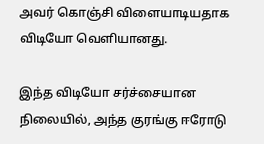அவர் கொஞ்சி விளையாடியதாக விடியோ வெளியானது.

இந்த விடியோ சர்ச்சையான நிலையில், அந்த குரங்கு ஈரோடு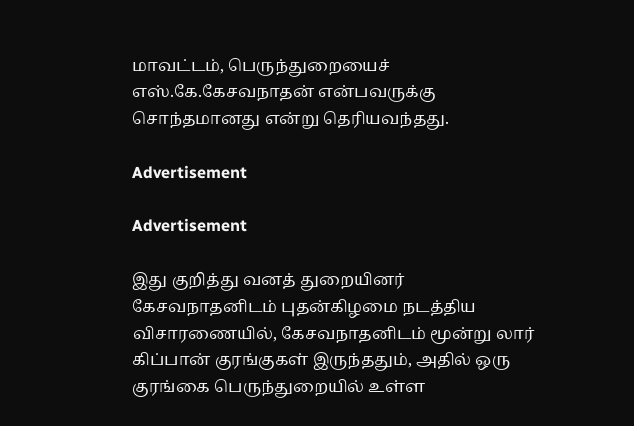மாவட்டம், பெருந்துறையைச் எஸ்.கே.கேசவநாதன் என்பவருக்கு சொந்தமானது என்று தெரியவந்தது.

Advertisement

Advertisement

இது குறித்து வனத் துறையினர் கேசவநாதனிடம் புதன்கிழமை நடத்திய விசாரணையில், கேசவநாதனிடம் மூன்று லார் கிப்பான் குரங்குகள் இருந்ததும், அதில் ஒரு குரங்கை பெருந்துறையில் உள்ள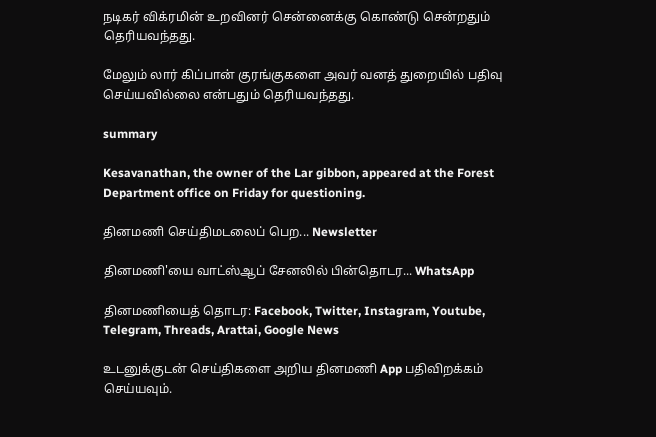நடிகர் விக்ரமின் உறவினர் சென்னைக்கு கொண்டு சென்றதும் தெரியவந்தது.

மேலும் லார் கிப்பான் குரங்குகளை அவர் வனத் துறையில் பதிவு செய்யவில்லை என்பதும் தெரியவந்தது.

summary

Kesavanathan, the owner of the Lar gibbon, appeared at the Forest Department office on Friday for questioning.

தினமணி செய்திமடலைப் பெற... Newsletter

தினமணி'யை வாட்ஸ்ஆப் சேனலில் பின்தொடர... WhatsApp

தினமணியைத் தொடர: Facebook, Twitter, Instagram, Youtube, Telegram, Threads, Arattai, Google News

உடனுக்குடன் செய்திகளை அறிய தினமணி App பதிவிறக்கம் செய்யவும்.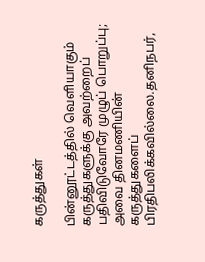கருத்துகள்

பின்னூட்டத்தில் வெளியாகும் கருத்துகளுக்கு அவற்றைப் பதிவிடுவோரே முழுப் பொறுப்பு; அவை தினமணியின் கருத்துகளைப் பிரதிபலிக்கவில்லை.தனிநபர்,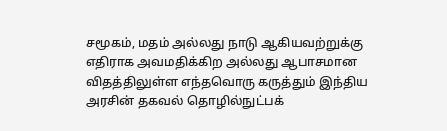சமூகம், மதம் அல்லது நாடு ஆகியவற்றுக்கு எதிராக அவமதிக்கிற அல்லது ஆபாசமான விதத்திலுள்ள எந்தவொரு கருத்தும் இந்திய அரசின் தகவல் தொழில்நுட்பக்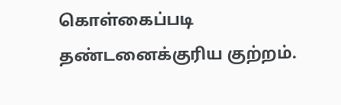கொள்கைப்படி தண்டனைக்குரிய குற்றம்.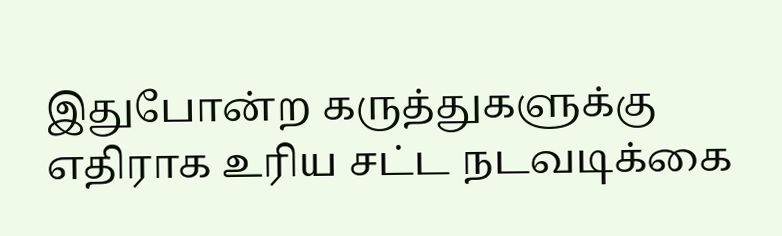இதுபோன்ற கருத்துகளுக்கு எதிராக உரிய சட்ட நடவடிக்கை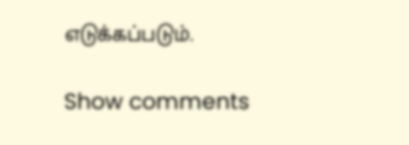எடுக்கப்படும்.

Show comments